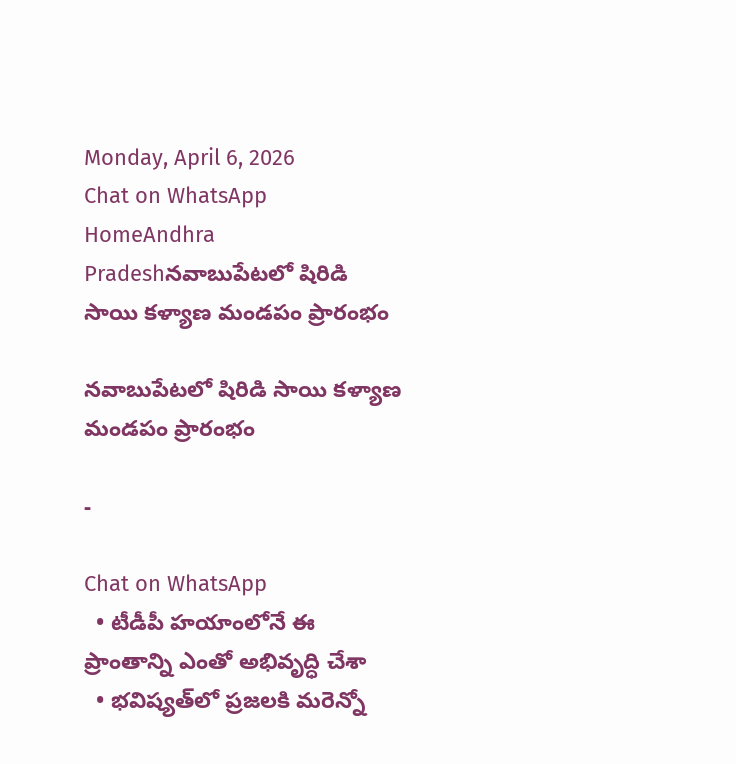Monday, April 6, 2026
Chat on WhatsApp
HomeAndhra Pradeshనవాబుపేటలో షిరిడి సాయి కళ్యాణ మండపం ప్రారంభం

నవాబుపేటలో షిరిడి సాయి కళ్యాణ మండపం ప్రారంభం

-

Chat on WhatsApp
  • టీడీపీ హ‌యాంలోనే ఈ ప్రాంతాన్ని ఎంతో అభివృద్ధి చేశా
  • భ‌విష్య‌త్‌లో ప్ర‌జ‌ల‌కి మ‌రెన్నో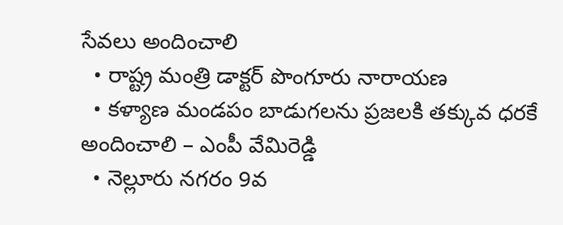సేవ‌లు అందించాలి
  • రాష్ట్ర మంత్రి డాక్ట‌ర్ పొంగూరు నారాయ‌ణ‌
  • క‌ళ్యాణ మండ‌పం బాడుగ‌ల‌ను ప్ర‌జ‌ల‌కి త‌క్కువ ధ‌ర‌కే అందించాలి – ఎంపీ వేమిరెడ్డి
  • నెల్లూరు న‌గ‌రం 9వ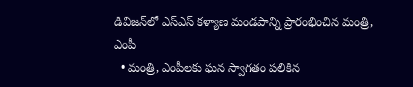డివిజ‌న్‌లో ఎస్ఎస్ క‌ళ్యాణ మండ‌పాన్ని ప్రారంభించిన మంత్రి, ఎంపీ
  • మంత్రి, ఎంపీల‌కు ఘ‌న స్వాగ‌తం ప‌లికిన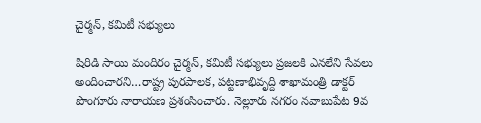చైర్మ‌న్‌, క‌మిటీ స‌భ్యులు

షిరిడి సాయి మందిరం చైర్మ‌న్‌, క‌మిటీ స‌భ్యులు ప్ర‌జ‌ల‌కి ఎన‌లేని సేవ‌లు అందించార‌ని…రాష్ట్ర పుర‌పాల‌క‌, ప‌ట్ట‌ణాభివృద్ది శాఖామంత్రి డాక్ట‌ర్ పొంగూరు నారాయ‌ణ ప్ర‌శంసించారు. నెల్లూరు న‌గ‌రం నవాబుపేట 9వ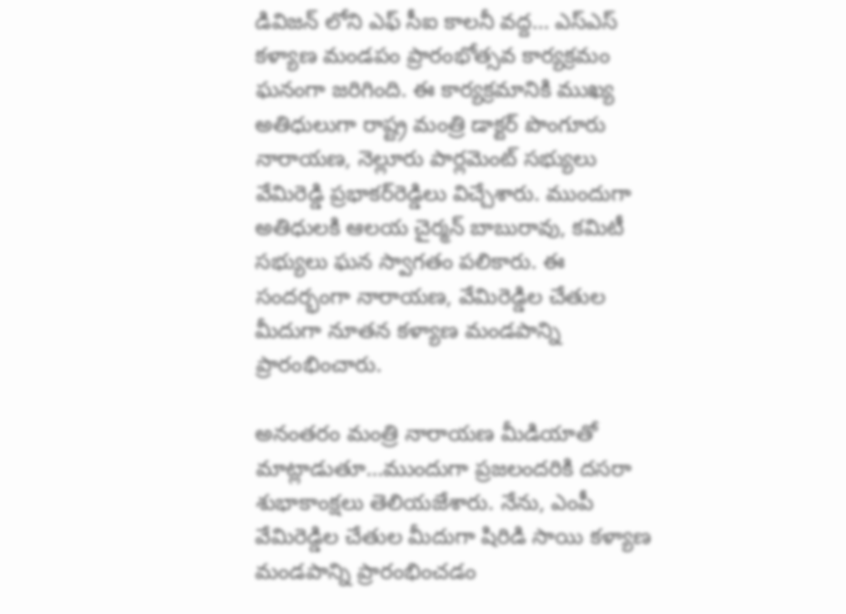డివిజన్ లోని ఎఫ్ సీఐ కాల‌నీ వద్ద‌… ఎస్ఎస్ క‌ళ్యాణ మండ‌పం ప్రారంభోత్స‌వ కార్య‌క్ర‌మం ఘ‌నంగా జ‌రిగింది. ఈ కార్య‌క్ర‌మానికి ముఖ్య అతిధులుగా రాష్ట్ర మంత్రి డాక్ట‌ర్ పొంగూరు నారాయ‌ణ‌, నెల్లూరు పార్ల‌మెంట్ స‌భ్యులు వేమిరెడ్డి ప్ర‌భాక‌ర్‌రెడ్డిలు విచ్చేశారు. ముందుగా అతిధుల‌కి ఆల‌య చైర్మ‌న్ బాబురావు, క‌మిటీ స‌భ్యులు ఘ‌న స్వాగ‌తం ప‌లికారు. ఈ సంద‌ర్భంగా నారాయ‌ణ‌, వేమిరెడ్డిల చేతుల మీదుగా నూత‌న కళ్యాణ మండ‌పాన్ని ప్రారంభించారు.

అనంత‌రం మంత్రి నారాయ‌ణ మీడియాతో మాట్లాడుతూ…ముందుగా ప్ర‌జ‌లంద‌రికి ద‌స‌రా శుభాకాంక్ష‌లు తెలియ‌జేశారు. నేను, ఎంపీ వేమిరెడ్డిల చేతుల మీదుగా షిరిడి సాయి క‌ళ్యాణ మండ‌పాన్ని ప్రారంభించ‌డం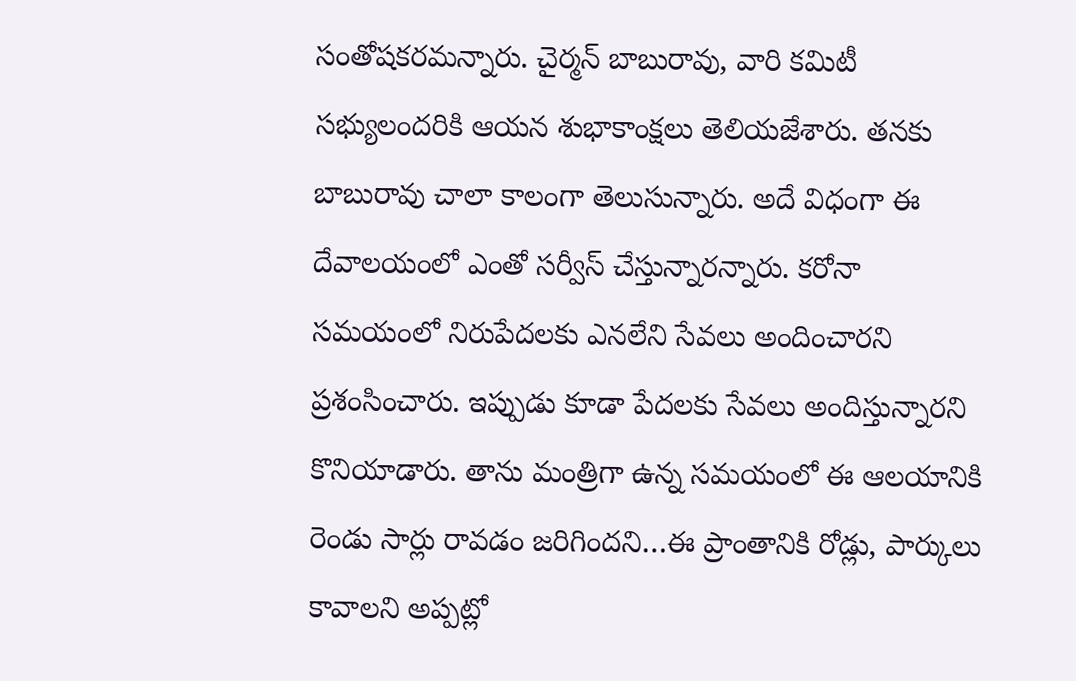సంతోష‌క‌ర‌మ‌న్నారు. చైర్మ‌న్‌ బాబురావు, వారి క‌మిటీ స‌భ్యులంద‌రికి ఆయ‌న శుభాకాంక్ష‌లు తెలియ‌జేశారు. త‌న‌కు బాబురావు చాలా కాలంగా తెలుసున్నారు. అదే విధంగా ఈ దేవాల‌యంలో ఎంతో స‌ర్వీస్ చేస్తున్నార‌న్నారు. క‌రోనా స‌మ‌యంలో నిరుపేద‌ల‌కు ఎన‌లేని సేవ‌లు అందించార‌ని ప్ర‌శంసించారు. ఇప్పుడు కూడా పేద‌ల‌కు సేవ‌లు అందిస్తున్నార‌ని కొనియాడారు. తాను మంత్రిగా ఉన్న స‌మ‌యంలో ఈ ఆల‌యానికి రెండు సార్లు రావ‌డం జ‌రిగింద‌ని…ఈ ప్రాంతానికి రోడ్లు, పార్కులు కావాల‌ని అప్ప‌ట్లో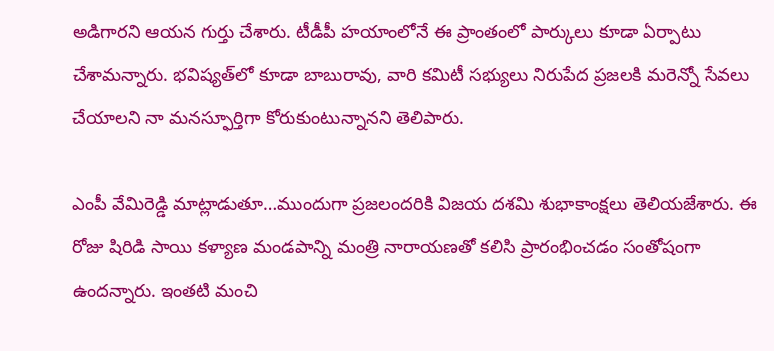అడిగార‌ని ఆయ‌న గుర్తు చేశారు. టీడీపీ హ‌యాంలోనే ఈ ప్రాంతంలో పార్కులు కూడా ఏర్పాటు చేశామ‌న్నారు. భ‌విష్య‌త్‌లో కూడా బాబురావు, వారి క‌మిటీ స‌భ్యులు నిరుపేద ప్ర‌జ‌ల‌కి మ‌రెన్నో సేవ‌లు చేయాల‌ని నా మ‌న‌స్ఫూర్తిగా కోరుకుంటున్నాన‌ని తెలిపారు.

ఎంపీ వేమిరెడ్డి మాట్లాడుతూ…ముందుగా ప్ర‌జ‌లంద‌రికి విజ‌య ద‌శ‌మి శుభాకాంక్ష‌లు తెలియ‌జేశారు. ఈ రోజు షిరిడి సాయి క‌ళ్యాణ మండ‌పాన్ని మంత్రి నారాయ‌ణ‌తో క‌లిసి ప్రారంభించ‌డం సంతోషంగా ఉంద‌న్నారు. ఇంత‌టి మంచి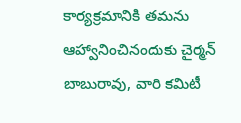కార్య‌క్ర‌మానికి త‌మ‌ను ఆహ్వానించినందుకు చైర్మ‌న్ బాబురావు, వారి క‌మిటీ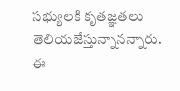స‌భ్యుల‌కి కృత‌జ్ఞ‌త‌లు తెలియ‌జేస్తున్నాన‌న్నారు. ఈ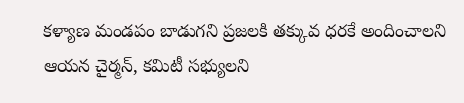క‌ళ్యాణ మండ‌పం బాడుగ‌ని ప్ర‌జ‌ల‌కి త‌క్కువ ధ‌ర‌కే అందించాల‌ని ఆయ‌న చైర్మ‌న్‌, క‌మిటీ స‌భ్యుల‌ని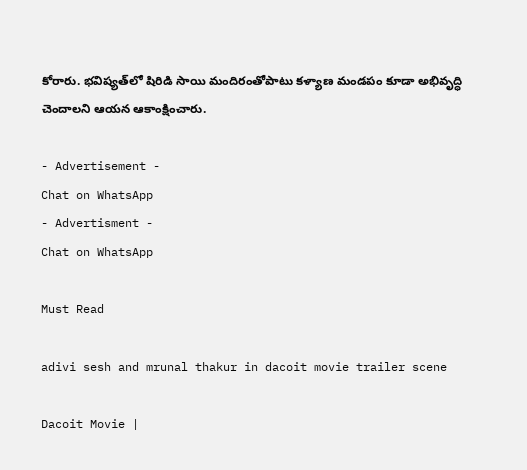కోరారు. భ‌విష్య‌త్‌లో షిరిడి సాయి మందిరంతోపాటు క‌ళ్యాణ మండ‌పం కూడా అభివృద్ధి చెందాల‌ని ఆయ‌న ఆకాంక్షించారు.

- Advertisement -
Chat on WhatsApp
- Advertisment -
Chat on WhatsApp

Must Read

adivi sesh and mrunal thakur in dacoit movie trailer scene

Dacoit Movie |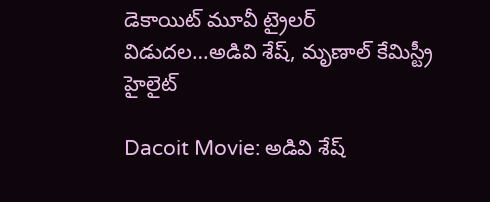డెకాయిట్‌ మూవీ ట్రైలర్ విడుదల…అడివి శేష్, మృణాల్ కేమిస్ట్రీ హైలైట్

Dacoit Movie: అడివి శేష్‌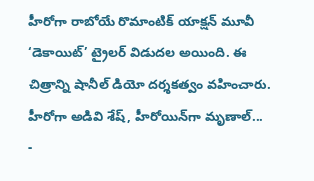హీరోగా రాబోయే రొమాంటిక్ యాక్షన్ మూవీ ‘డెకాయిట్‌’ ట్రైలర్ విడుదల అయింది. ఈ చిత్రాన్ని షానీల్ డియో దర్శకత్వం వహించారు. హీరోగా అడివి శేష్‌, హీరోయిన్‌గా మృణాల్...
-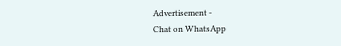Advertisement -
Chat on WhatsApp